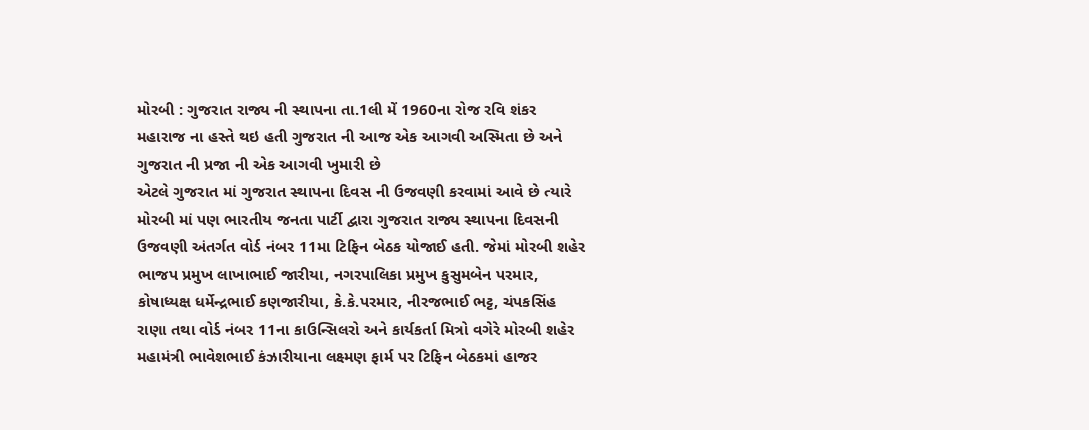મોરબી : ગુજરાત રાજ્ય ની સ્થાપના તા.1લી મેં 1960ના રોજ રવિ શંકર મહારાજ ના હસ્તે થઇ હતી ગુજરાત ની આજ એક આગવી અસ્મિતા છે અને ગુજરાત ની પ્રજા ની એક આગવી ખુમારી છે
એટલે ગુજરાત માં ગુજરાત સ્થાપના દિવસ ની ઉજવણી કરવામાં આવે છે ત્યારે મોરબી માં પણ ભારતીય જનતા પાર્ટી દ્વારા ગુજરાત રાજ્ય સ્થાપના દિવસની ઉજવણી અંતર્ગત વોર્ડ નંબર 11મા ટિફિન બેઠક યોજાઈ હતી. જેમાં મોરબી શહેર ભાજપ પ્રમુખ લાખાભાઈ જારીયા, નગરપાલિકા પ્રમુખ કુસુમબેન પરમાર, કોષાધ્યક્ષ ધર્મેન્દ્રભાઈ કણજારીયા, કે.કે.પરમાર, નીરજભાઈ ભટ્ટ, ચંપકસિંહ રાણા તથા વોર્ડ નંબર 11ના કાઉન્સિલરો અને કાર્યકર્તા મિત્રો વગેરે મોરબી શહેર મહામંત્રી ભાવેશભાઈ કંઝારીયાના લક્ષ્મણ ફાર્મ પર ટિફિન બેઠકમાં હાજર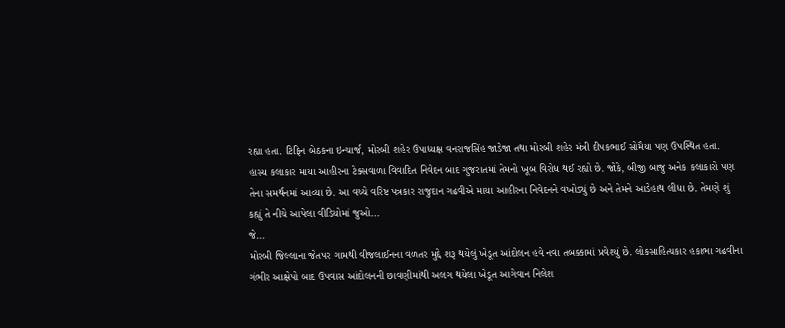રહ્યા હતા. ટિફિન બેઠકના ઇન્ચાર્જ, મોરબી શહેર ઉપાધ્યક્ષ વનરાજસિંહ જાડેજા તથા મોરબી શહેર મંત્રી દીપકભાઈ સોમૈયા પણ ઉપસ્થિત હતા.
હાસ્ય કલાકાર માયા આહીરના ટેક્સવાળા વિવાદિત નિવેદન બાદ ગુજરાતમાં તેમનો ખૂબ વિરોધ થઈ રહ્યો છે. જોકે, બીજી બાજુ અનેક કલાકારો પણ તેના સમર્થનમાં આવ્યા છે. આ વચ્ચે વરિષ્ટ પત્રકાર રાજુદાન ગઢવીએ માયા આહીરના નિવેદનને વખોડ્યું છે અને તેમને આડેહાથ લીધા છે. તેમણે શું કહ્યું તે નીચે આપેલા વીડિયોમાં જુઓ...
જે...
મોરબી જિલ્લાના જેતપર ગામથી વીજલાઈનના વળતર મુદ્દે શરૂ થયેલું ખેડૂત આંદોલન હવે નવા તબક્કામાં પ્રવેશ્યું છે. લોકસાહિત્યકાર હકાભા ગઢવીના ગંભીર આક્ષેપો બાદ ઉપવાસ આંદોલનની છાવણીમાંથી અલગ થયેલા ખેડૂત આગેવાન નિલેશ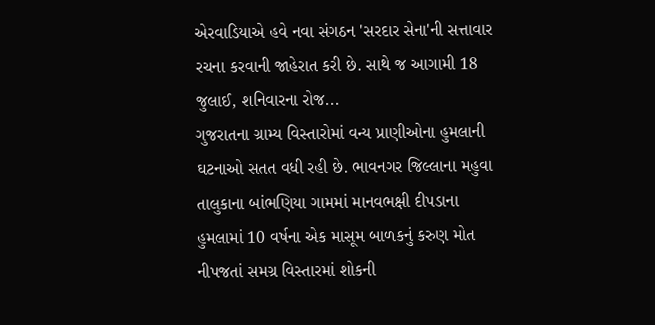એરવાડિયાએ હવે નવા સંગઠન 'સરદાર સેના'ની સત્તાવાર રચના કરવાની જાહેરાત કરી છે. સાથે જ આગામી 18 જુલાઈ, શનિવારના રોજ...
ગુજરાતના ગ્રામ્ય વિસ્તારોમાં વન્ય પ્રાણીઓના હુમલાની ઘટનાઓ સતત વધી રહી છે. ભાવનગર જિલ્લાના મહુવા તાલુકાના બાંભણિયા ગામમાં માનવભક્ષી દીપડાના હુમલામાં 10 વર્ષના એક માસૂમ બાળકનું કરુણ મોત નીપજતાં સમગ્ર વિસ્તારમાં શોકની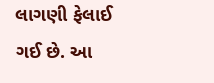લાગણી ફેલાઈ ગઈ છે. આ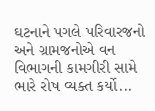ઘટનાને પગલે પરિવારજનો અને ગ્રામજનોએ વન વિભાગની કામગીરી સામે ભારે રોષ વ્યક્ત કર્યો...